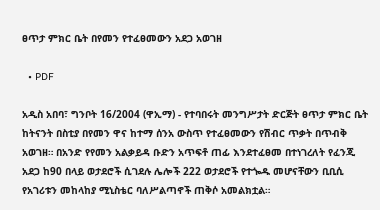ፀጥታ ምክር ቤት በየመን የተፈፀመውን አደጋ አወገዘ

  • PDF

አዲስ አበባ፣ ግንቦት 16/2004 (ዋኢማ) - የተባበሩት መንግሥታት ድርጅት ፀጥታ ምክር ቤት ከትናንት በስቲያ በየመን ዋና ከተማ ሰንአ ውስጥ የተፈፀመውን የሽብር ጥቃት በጥብቅ አወገዘ። በአንድ የየመን አልቃይዳ ቡድን አጥፍቶ ጠፊ እንደተፈፀመ በተነገረለት የፈንጂ አደጋ ከ90 በላይ ወታደሮች ሲገደሉ ሌሎች 222 ወታደሮች የተጐዱ መሆናቸውን ቢቢሲ የአገሪቱን መከላከያ ሚኒስቴር ባለሥልጣኖች ጠቅሶ አመልክቷል።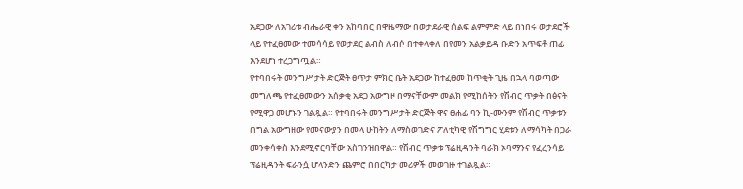አደጋው ለአገሪቱ ብሔራዊ ቀን አከባበር በዋዜማው በወታደራዊ ሰልፍ ልምምድ ላይ በነበሩ ወታደሮች ላይ የተፈፀመው ተመሳሳይ የወታደር ልብስ ለብሶ በተቀላቀለ በየመን አልቃይዳ ቡድን አጥፍቶ ጠፊ እንደሆነ ተረጋግጧል።
የተባበሩት መንግሥታት ድርጅት ፀጥታ ምክር ቤት አደጋው ከተፈፀመ ከጥቂት ጊዜ በኋላ ባወጣው መግለጫ የተፈፀመውን አሰቃቂ አደጋ አውግዞ በማናቸውም መልክ የሚከሰትን የሽብር ጥቃት በፅናት የሚዋጋ መሆኑን ገልጿል። የተባበሩት መንግሥታት ድርጅት ዋና ፀሐፊ ባን ኪ-ሙንም የሽብር ጥቃቱን በግል አውግዘው የመናውያን በመላ ሁከትን ለማስወገድና ፖለቲካዊ የሽግግር ሂደቱን ለማሳካት በጋራ መንቀሳቀስ እንደሚኖርባቸው አስገንዝበዋል። የሽብር ጥቃቱ ፕሬዚዳንት ባራክ ኦባማንና የፈረንሳይ ፕሬዚዳንት ፍራንሷ ሆላንድን ጨምሮ በበርካታ መሪዎች መወገዙ ተገልጿል።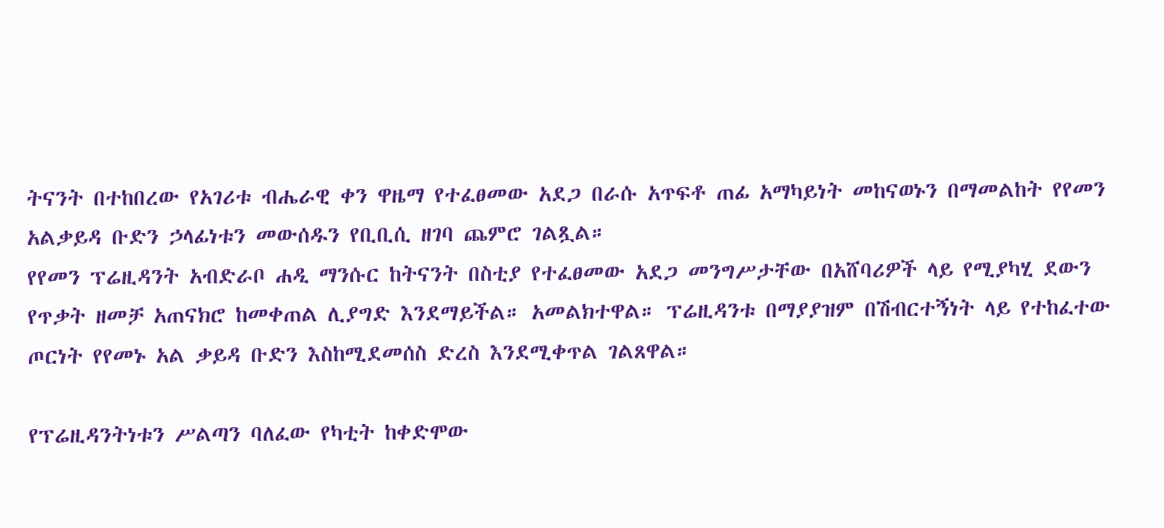ትናንት በተከበረው የአገሪቱ ብሔራዊ ቀን ዋዜማ የተፈፀመው አደጋ በራሱ አጥፍቶ ጠፊ አማካይነት መከናወኑን በማመልከት የየመን አልቃይዳ ቡድን ኃላፊነቱን መውሰዱን የቢቢሲ ዘገባ ጨምሮ ገልጿል።
የየመን ፕሬዚዳንት አብድራቦ ሐዲ ማንሱር ከትናንት በስቲያ የተፈፀመው አደጋ መንግሥታቸው በአሸባሪዎች ላይ የሚያካሂ ደውን የጥቃት ዘመቻ አጠናክሮ ከመቀጠል ሊያግድ እንደማይችል። አመልክተዋል። ፕሬዚዳንቱ በማያያዝም በሽብርተኝነት ላይ የተከፈተው ጦርነት የየመኑ አል ቃይዳ ቡድን እስከሚደመሰስ ድረስ እንደሚቀጥል ገልጸዋል።

የፕሬዚዳንትነቱን ሥልጣን ባለፈው የካቲት ከቀድሞው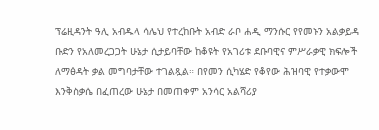ፕሬዚዳንት ዓሊ አብዱላ ሳሌህ የተረከቡት አብድ ራቦ ሐዲ ማንሱር የየመኑን አልቃይዳ ቡድን የአለመረጋጋት ሁኔታ ሲታይባቸው ከቆዩት የአገሪቱ ደቡባዊና ምሥራቃዊ ክፍሎች ለማፅዳት ቃል መግባታቸው ተገልጿል። በየመን ሲካሄድ የቆየው ሕዝባዊ የተቃውሞ እንቅስቃሴ በፈጠረው ሁኔታ በመጠቀም አንሳር አልሻሪያ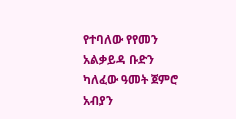የተባለው የየመን አልቃይዳ ቡድን ካለፈው ዓመት ጀምሮ አብያን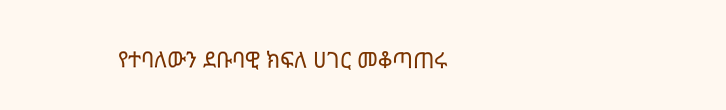የተባለውን ደቡባዊ ክፍለ ሀገር መቆጣጠሩ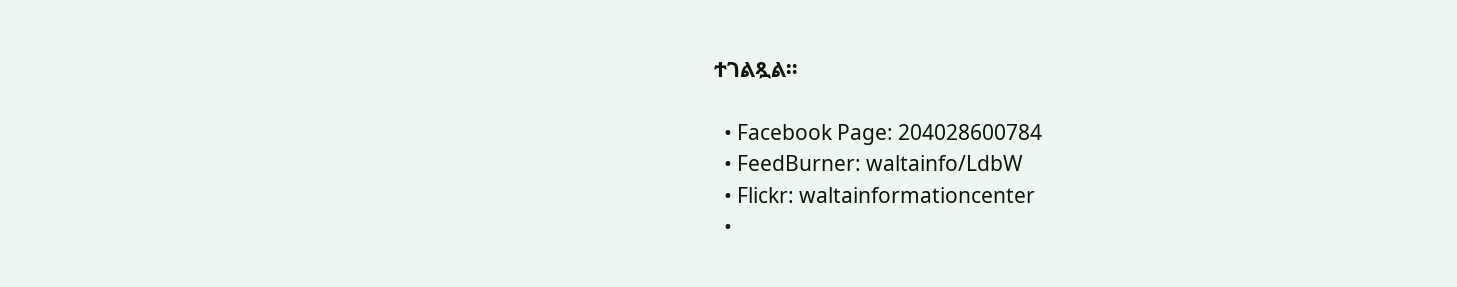ተገልጿል።

  • Facebook Page: 204028600784
  • FeedBurner: waltainfo/LdbW
  • Flickr: waltainformationcenter
  •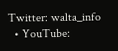Twitter: walta_info
  • YouTube: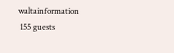waltainformation
 155 guests